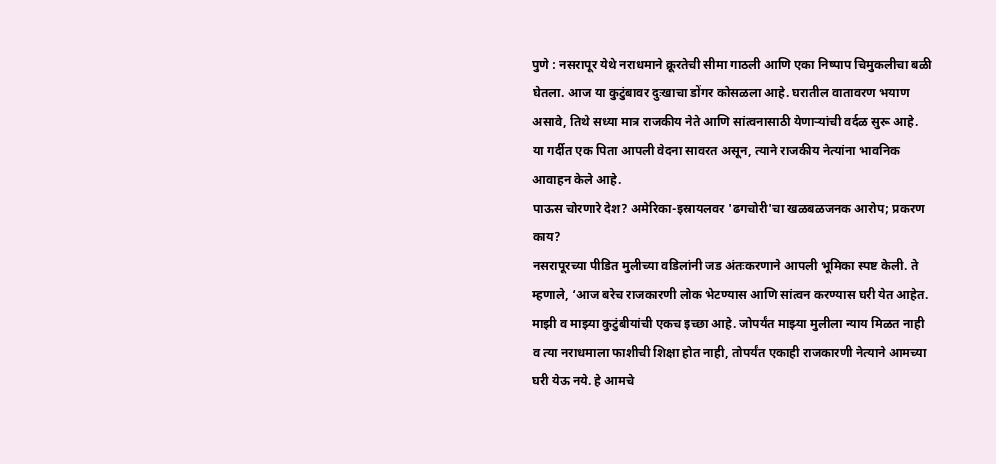पुणे : नसरापूर येथे नराधमाने क्रूरतेची सीमा गाठली आणि एका निष्पाप चिमुकलीचा बळी घेतला. आज या कुटुंबावर दुःखाचा डोंगर कोसळला आहे. घरातील वातावरण भयाण असावे, तिथे सध्या मात्र राजकीय नेते आणि सांत्वनासाठी येणाऱ्यांची वर्दळ सुरू आहे. या गर्दीत एक पिता आपली वेदना सावरत असून, त्याने राजकीय नेत्यांना भावनिक आवाहन केले आहे.
पाऊस चोरणारे देश? अमेरिका-इस्रायलवर 'ढगचोरी'चा खळबळजनक आरोप; प्रकरण काय?
नसरापूरच्या पीडित मुलीच्या वडिलांनी जड अंतःकरणाने आपली भूमिका स्पष्ट केली. ते म्हणाले, ‘आज बरेच राजकारणी लोक भेटण्यास आणि सांत्वन करण्यास घरी येत आहेत. माझी व माझ्या कुटुंबीयांची एकच इच्छा आहे. जोपर्यंत माझ्या मुलीला न्याय मिळत नाही व त्या नराधमाला फाशीची शिक्षा होत नाही, तोपर्यंत एकाही राजकारणी नेत्याने आमच्या घरी येऊ नये. हे आमचे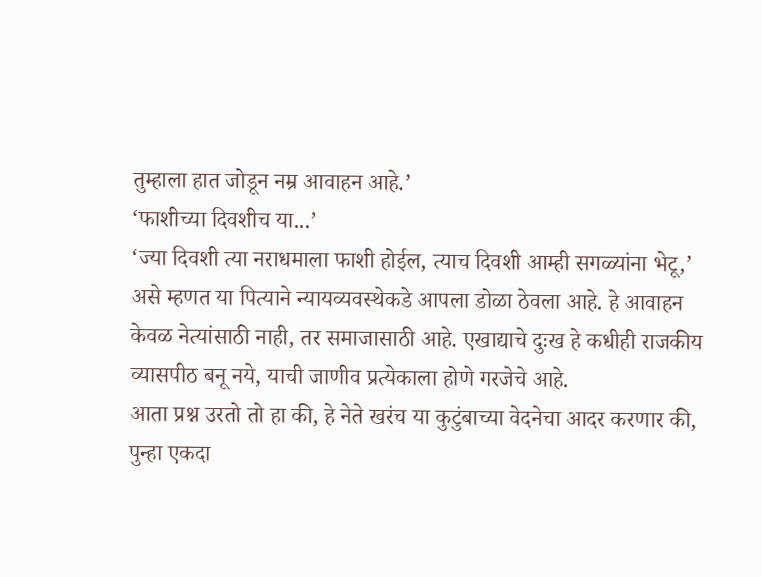तुम्हाला हात जोडून नम्र आवाहन आहे.’
‘फाशीच्या दिवशीच या...’
‘ज्या दिवशी त्या नराधमाला फाशी होईल, त्याच दिवशी आम्ही सगळ्यांना भेटू,’ असे म्हणत या पित्याने न्यायव्यवस्थेकडे आपला डोळा ठेवला आहे. हे आवाहन केवळ नेत्यांसाठी नाही, तर समाजासाठी आहे. एखाद्याचे दुःख हे कधीही राजकीय व्यासपीठ बनू नये, याची जाणीव प्रत्येकाला होणे गरजेचे आहे.
आता प्रश्न उरतो तो हा की, हे नेते खरंच या कुटुंबाच्या वेदनेचा आदर करणार की, पुन्हा एकदा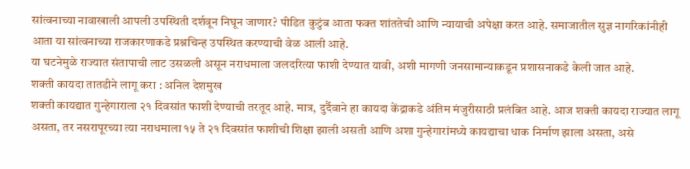सांत्वनाच्या नावाखाली आपली उपस्थिती दर्शवून निघून जाणार? पीडित कुटुंब आता फक्त शांततेची आणि न्यायाची अपेक्षा करत आहे. समाजातील सुज्ञ नागरिकांनीही आता या सांत्वनाच्या राजकारणाकडे प्रश्नचिन्ह उपस्थित करण्याची वेळ आली आहे.
या घटनेमुळे राज्यात संतापाची लाट उसळली असून नराधमाला जलदरित्या फाशी देण्यात यावी, अशी मागणी जनसामान्याकडून प्रशासनाकडे केली जात आहे.
शक्ती कायदा तातडीने लागू करा : अनिल देशमुख
शक्ती कायद्यात गुन्हेगाराला २१ दिवसांत फाशी देण्याची तरतूद आहे. मात्र, दुर्दैवाने हा कायदा केंद्राकडे अंतिम मंजुरीसाठी प्रलंबित आहे. आज शक्ती कायदा राज्यात लागू असता, तर नसरापूरच्या त्या नराधमाला १५ ते २१ दिवसांत फाशीची शिक्षा झाली असती आणि अशा गुन्हेगारांमध्ये कायद्याचा धाक निर्माण झाला असता, असे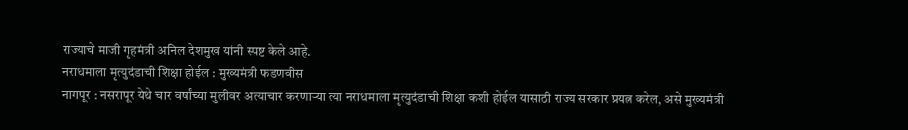राज्याचे माजी गृहमंत्री अनिल देशमुख यांनी स्पष्ट केले आहे.
नराधमाला मृत्युदंडाची शिक्षा होईल : मुख्यमंत्री फडणवीस
नागपूर : नसरापूर येथे चार वर्षांच्या मुलीवर अत्याचार करणाऱ्या त्या नराधमाला मृत्युदंडाची शिक्षा कशी होईल यासाठी राज्य सरकार प्रयत्न करेल, असे मुख्यमंत्री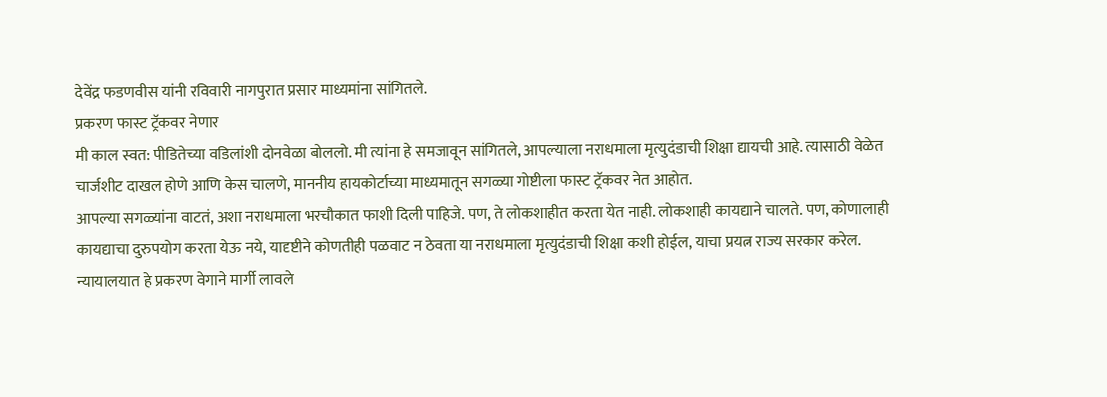देवेंद्र फडणवीस यांनी रविवारी नागपुरात प्रसार माध्यमांना सांगितले.
प्रकरण फास्ट ट्रॅकवर नेणार
मी काल स्वत: पीडितेच्या वडिलांशी दोनवेळा बोललो. मी त्यांना हे समजावून सांगितले, आपल्याला नराधमाला मृत्युदंडाची शिक्षा द्यायची आहे. त्यासाठी वेळेत चार्जशीट दाखल होणे आणि केस चालणे, माननीय हायकोर्टाच्या माध्यमातून सगळ्या गोष्टीला फास्ट ट्रॅकवर नेत आहोत.
आपल्या सगळ्यांना वाटतं, अशा नराधमाला भरचौकात फाशी दिली पाहिजे. पण, ते लोकशाहीत करता येत नाही. लोकशाही कायद्याने चालते. पण, कोणालाही कायद्याचा दुरुपयोग करता येऊ नये, यादृष्टीने कोणतीही पळवाट न ठेवता या नराधमाला मृत्युदंडाची शिक्षा कशी होईल, याचा प्रयत्न राज्य सरकार करेल.
न्यायालयात हे प्रकरण वेगाने मार्गी लावले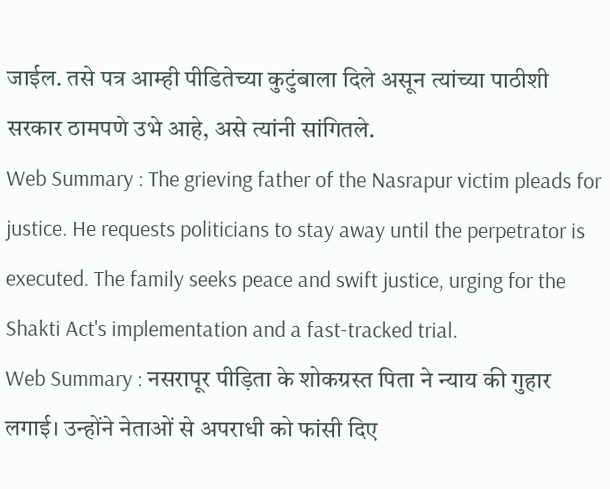जाईल. तसे पत्र आम्ही पीडितेच्या कुटुंबाला दिले असून त्यांच्या पाठीशी सरकार ठामपणे उभे आहे, असे त्यांनी सांगितले.
Web Summary : The grieving father of the Nasrapur victim pleads for justice. He requests politicians to stay away until the perpetrator is executed. The family seeks peace and swift justice, urging for the Shakti Act's implementation and a fast-tracked trial.
Web Summary : नसरापूर पीड़िता के शोकग्रस्त पिता ने न्याय की गुहार लगाई। उन्होंने नेताओं से अपराधी को फांसी दिए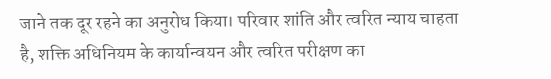जाने तक दूर रहने का अनुरोध किया। परिवार शांति और त्वरित न्याय चाहता है, शक्ति अधिनियम के कार्यान्वयन और त्वरित परीक्षण का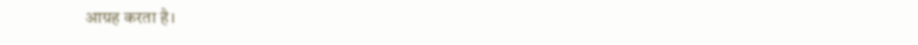आग्रह करता है।